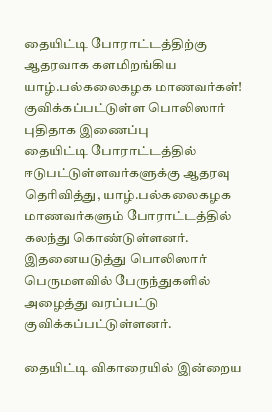தையிட்டி போராட்டத்திற்கு ஆதரவாக களமிறங்கிய யாழ்.பல்கலைகழக மாணவர்கள்! குவிக்கப்பட்டுள்ள பொலிஸார்
புதிதாக இணைப்பு
தையிட்டி போராட்டத்தில் ஈடுபட்டுள்ளவர்களுக்கு ஆதரவு தெரிவித்து, யாழ்.பல்கலைகழக மாணவர்களும் போராட்டத்தில் கலந்து கொண்டுள்ளனர்.
இதனையடுத்து பொலிஸார் பெருமளவில் பேருந்துகளில் அழைத்து வரப்பட்டு குவிக்கப்பட்டுள்ளனர்.

தையிட்டி விகாரையில் இன்றைய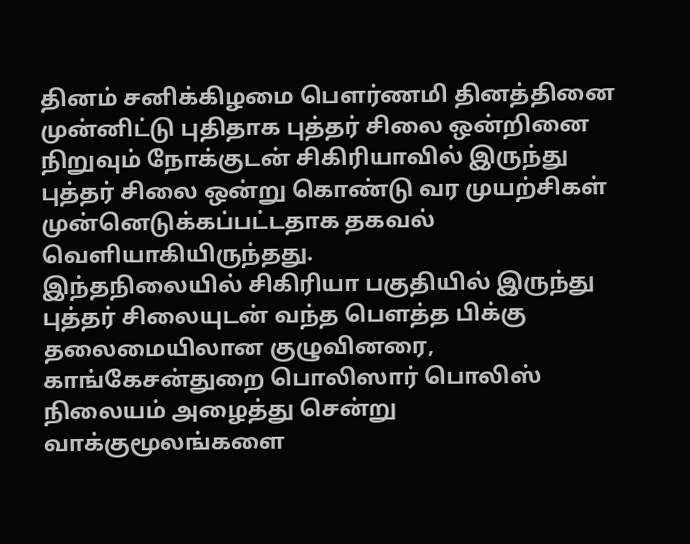தினம் சனிக்கிழமை பௌர்ணமி தினத்தினை முன்னிட்டு புதிதாக புத்தர் சிலை ஒன்றினை நிறுவும் நோக்குடன் சிகிரியாவில் இருந்து புத்தர் சிலை ஒன்று கொண்டு வர முயற்சிகள் முன்னெடுக்கப்பட்டதாக தகவல் வெளியாகியிருந்தது.
இந்தநிலையில் சிகிரியா பகுதியில் இருந்து புத்தர் சிலையுடன் வந்த பௌத்த பிக்கு தலைமையிலான குழுவினரை, காங்கேசன்துறை பொலிஸார் பொலிஸ் நிலையம் அழைத்து சென்று வாக்குமூலங்களை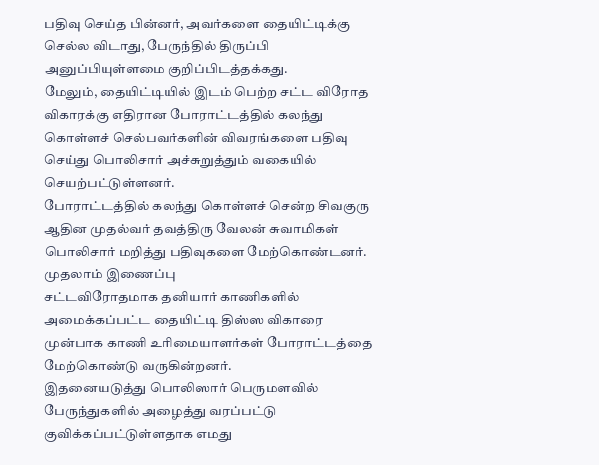பதிவு செய்த பின்னர், அவர்களை தையிட்டிக்கு செல்ல விடாது, பேருந்தில் திருப்பி அனுப்பியுள்ளமை குறிப்பிடத்தக்கது.
மேலும், தையிட்டியில் இடம் பெற்ற சட்ட விரோத விகாரக்கு எதிரான போராட்டத்தில் கலந்து கொள்ளச் செல்பவர்களின் விவரங்களை பதிவு செய்து பொலிசார் அச்சுறுத்தும் வகையில் செயற்பட்டுள்ளனர்.
போராட்டத்தில் கலந்து கொள்ளச் சென்ற சிவகுரு ஆதின முதல்வர் தவத்திரு வேலன் சுவாமிகள் பொலிசார் மறித்து பதிவுகளை மேற்கொண்டனர்.
முதலாம் இணைப்பு
சட்டவிரோதமாக தனியார் காணிகளில் அமைக்கப்பட்ட தையிட்டி திஸ்ஸ விகாரை முன்பாக காணி உரிமையாளர்கள் போராட்டத்தை மேற்கொண்டு வருகின்றனர்.
இதனையடுத்து பொலிஸார் பெருமளவில் பேருந்துகளில் அழைத்து வரப்பட்டு குவிக்கப்பட்டுள்ளதாக எமது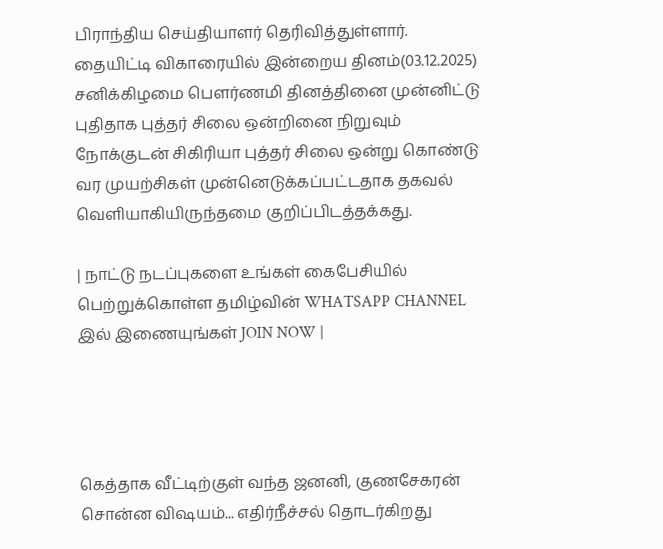பிராந்திய செய்தியாளர் தெரிவித்துள்ளார்.
தையிட்டி விகாரையில் இன்றைய தினம்(03.12.2025) சனிக்கிழமை பௌர்ணமி தினத்தினை முன்னிட்டு புதிதாக புத்தர் சிலை ஒன்றினை நிறுவும் நோக்குடன் சிகிரியா புத்தர் சிலை ஒன்று கொண்டு வர முயற்சிகள் முன்னெடுக்கப்பட்டதாக தகவல் வெளியாகியிருந்தமை குறிப்பிடத்தக்கது.

| நாட்டு நடப்புகளை உங்கள் கைபேசியில் பெற்றுக்கொள்ள தமிழ்வின் WHATSAPP CHANNEL இல் இணையுங்கள் JOIN NOW |




கெத்தாக வீட்டிற்குள் வந்த ஜனனி, குணசேகரன் சொன்ன விஷயம்... எதிர்நீச்சல் தொடர்கிறது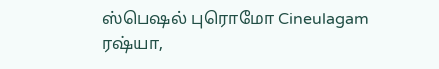ஸ்பெஷல் புரொமோ Cineulagam
ரஷ்யா,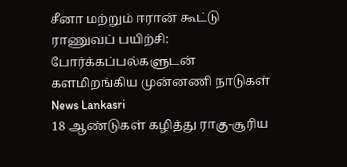சீனா மற்றும் ஈரான் கூட்டு ராணுவப் பயிற்சி: போர்க்கப்பல்களுடன் களமிறங்கிய முன்னணி நாடுகள் News Lankasri
18 ஆண்டுகள் கழித்து ராகு-சூரிய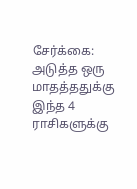சேர்க்கை: அடுத்த ஒரு மாதத்ததுக்கு இந்த 4 ராசிகளுக்கு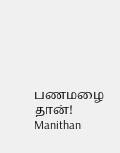பணமழை தான்! Manithan